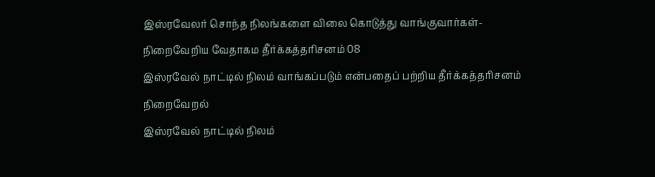இஸ்ரவேலர் சொந்த நிலங்களை விலை கொடுத்து வாங்குவார்கள்- நிறைவேறிய வேதாகம தீர்க்கத்தரிசனம் 08
இஸ்ரவேல் நாட்டில் நிலம் வாங்கப்படும் என்பதைப் பற்றிய தீர்க்கத்தரிசனம் நிறைவேறல்
இஸ்ரவேல் நாட்டில் நிலம்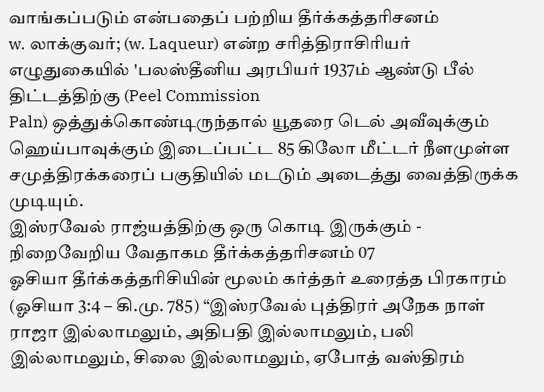வாங்கப்படும் என்பதைப் பற்றிய தீர்க்கத்தரிசனம்
w. லாக்குவர்; (w. Laqueur) என்ற சரித்திராசிரியர் எழுதுகையில் 'பலஸ்தீனிய அரபியர் 1937ம் ஆண்டு பீல் திட்டத்திற்கு (Peel Commission
Paln) ஒத்துக்கொண்டிருந்தால் யூதரை டெல் அவீவுக்கும் ஹெய்பாவுக்கும் இடைப்பட்ட 85 கிலோ மீட்டர் நீளமுள்ள சமுத்திரக்கரைப் பகுதியில் மடடும் அடைத்து வைத்திருக்க முடியும்.
இஸ்ரவேல் ராஜ்யத்திற்கு ஒரு கொடி இருக்கும் - நிறைவேறிய வேதாகம தீர்க்கத்தரிசனம் 07
ஓசியா தீர்க்கத்தரிசியின் மூலம் கர்த்தர் உரைத்த பிரகாரம் (ஓசியா 3:4 – கி.மு. 785) “இஸ்ரவேல் புத்திரர் அநேக நாள் ராஜா இல்லாமலும், அதிபதி இல்லாமலும், பலி இல்லாமலும், சிலை இல்லாமலும், ஏபோத் வஸ்திரம்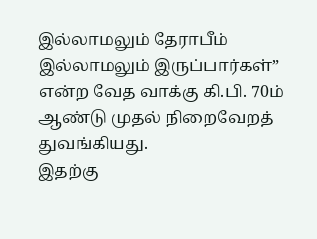இல்லாமலும் தேராபீம் இல்லாமலும் இருப்பார்கள்” என்ற வேத வாக்கு கி.பி. 70ம் ஆண்டு முதல் நிறைவேறத் துவங்கியது.
இதற்கு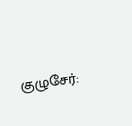குழுசேர்: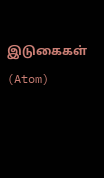இடுகைகள் (Atom)